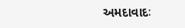અમદાવાદઃ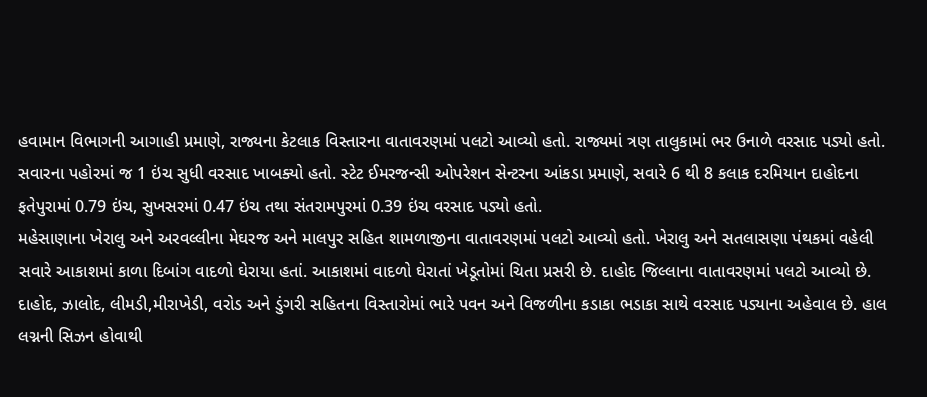હવામાન વિભાગની આગાહી પ્રમાણે, રાજ્યના કેટલાક વિસ્તારના વાતાવરણમાં પલટો આવ્યો હતો. રાજ્યમાં ત્રણ તાલુકામાં ભર ઉનાળે વરસાદ પડ્યો હતો. સવારના પહોરમાં જ 1 ઇંચ સુધી વરસાદ ખાબક્યો હતો. સ્ટેટ ઈમરજન્સી ઓપરેશન સેન્ટરના આંકડા પ્રમાણે, સવારે 6 થી 8 કલાક દરમિયાન દાહોદના ફતેપુરામાં 0.79 ઇંચ, સુખસરમાં 0.47 ઇંચ તથા સંતરામપુરમાં 0.39 ઇંચ વરસાદ પડ્યો હતો.
મહેસાણાના ખેરાલુ અને અરવલ્લીના મેઘરજ અને માલપુર સહિત શામળાજીના વાતાવરણમાં પલટો આવ્યો હતો. ખેરાલુ અને સતલાસણા પંથકમાં વહેલી સવારે આકાશમાં કાળા દિબાંગ વાદળો ઘેરાયા હતાં. આકાશમાં વાદળો ઘેરાતાં ખેડૂતોમાં ચિતા પ્રસરી છે. દાહોદ જિલ્લાના વાતાવરણમાં પલટો આવ્યો છે. દાહોદ, ઝાલોદ, લીમડી,મીરાખેડી, વરોડ અને ડુંગરી સહિતના વિસ્તારોમાં ભારે પવન અને વિજળીના કડાકા ભડાકા સાથે વરસાદ પડ્યાના અહેવાલ છે. હાલ લગ્નની સિઝન હોવાથી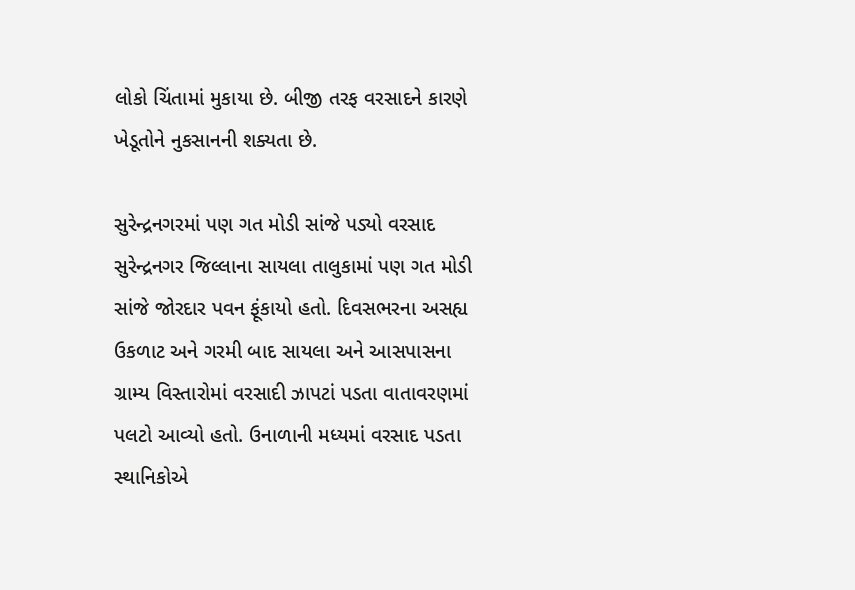લોકો ચિંતામાં મુકાયા છે. બીજી તરફ વરસાદને કારણે ખેડૂતોને નુકસાનની શક્યતા છે.

સુરેન્દ્રનગરમાં પણ ગત મોડી સાંજે પડ્યો વરસાદ
સુરેન્દ્રનગર જિલ્લાના સાયલા તાલુકામાં પણ ગત મોડી સાંજે જોરદાર પવન ફૂંકાયો હતો. દિવસભરના અસહ્ય ઉકળાટ અને ગરમી બાદ સાયલા અને આસપાસના ગ્રામ્ય વિસ્તારોમાં વરસાદી ઝાપટાં પડતા વાતાવરણમાં પલટો આવ્યો હતો. ઉનાળાની મધ્યમાં વરસાદ પડતા સ્થાનિકોએ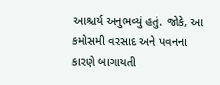આશ્ચર્ય અનુભવ્યું હતું. જોકે, આ કમોસમી વરસાદ અને પવનના કારણે બાગાયતી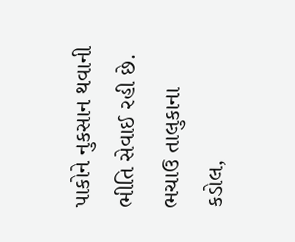પાકોને નુકસાન થવાની ભીતિ સેવાઈ રહી છે. ભચાઉ તાલુકાના કડોલ,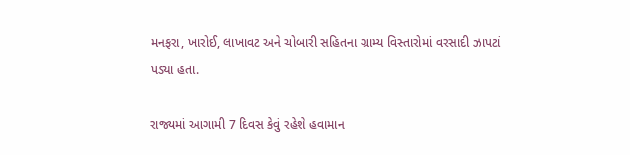મનફરા, ખારોઈ, લાખાવટ અને ચોબારી સહિતના ગ્રામ્ય વિસ્તારોમાં વરસાદી ઝાપટાં પડ્યા હતા.

રાજ્યમાં આગામી 7 દિવસ કેવું રહેશે હવામાન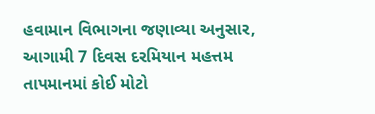હવામાન વિભાગના જણાવ્યા અનુસાર, આગામી 7 દિવસ દરમિયાન મહત્તમ તાપમાનમાં કોઈ મોટો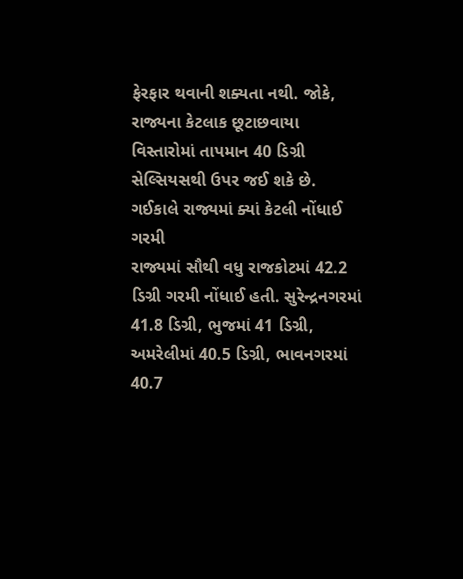ફેરફાર થવાની શક્યતા નથી. જોકે, રાજ્યના કેટલાક છૂટાછવાયા વિસ્તારોમાં તાપમાન 40 ડિગ્રી સેલ્સિયસથી ઉપર જઈ શકે છે.
ગઈકાલે રાજ્યમાં ક્યાં કેટલી નોંધાઈ ગરમી
રાજ્યમાં સૌથી વધુ રાજકોટમાં 42.2 ડિગ્રી ગરમી નોંધાઈ હતી. સુરેન્દ્રનગરમાં 41.8 ડિગ્રી, ભુજમાં 41 ડિગ્રી, અમરેલીમાં 40.5 ડિગ્રી, ભાવનગરમાં 40.7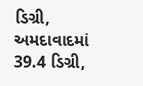ડિગ્રી, અમદાવાદમાં 39.4 ડિગ્રી,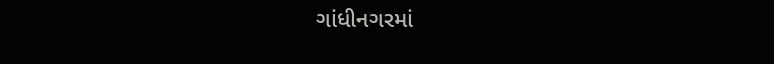ગાંધીનગરમાં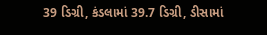39 ડિગ્રી, કંડલામાં 39.7 ડિગ્રી, ડીસામાં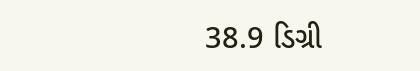38.9 ડિગ્રી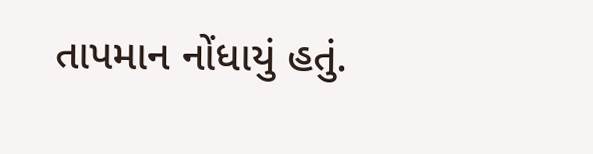તાપમાન નોંધાયું હતું.